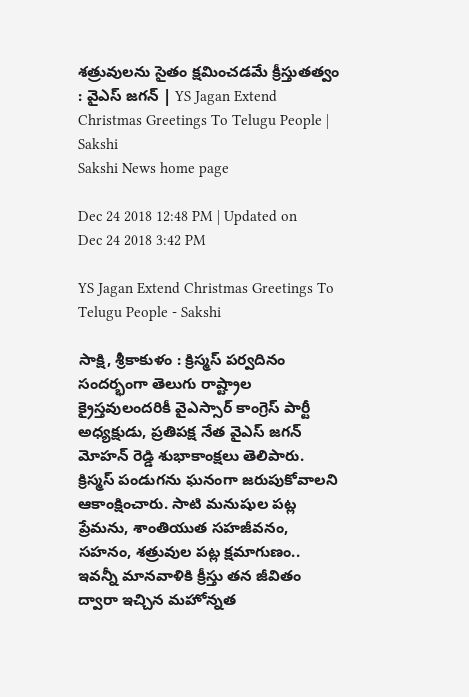శత్రువులను సైతం క్షమించడమే క్రీస్తుతత్వం : వైఎస్‌ జగన్‌ | YS Jagan Extend Christmas Greetings To Telugu People | Sakshi
Sakshi News home page

Dec 24 2018 12:48 PM | Updated on Dec 24 2018 3:42 PM

YS Jagan Extend Christmas Greetings To Telugu People - Sakshi

సాక్షి, శ్రీకాకుళం : క్రిస్మస్‌ పర్వదినం సందర్భంగా తెలుగు రాష్ట్రాల క్రైస్తవులందరికీ వైఎస్సార్‌ కాంగ్రెస్‌ పార్టీ అధ్యక్షుడు, ప్రతిపక్ష నేత వైఎస్‌ జగన్‌ మోహన్‌ రెడ్డి శుభాకాంక్షలు తెలిపారు. క్రిస్మస్‌ పండుగను ఘనంగా జరుపుకోవాలని ఆకాంక్షించారు. సాటి మనుషుల పట్ల ప్రేమను, శాంతియుత సహజీవనం, సహనం, శత్రువుల పట్ల క్షమాగుణం.. ఇవన్నీ మానవాళికి క్రీస్తు తన జీవితం ద్వారా ఇచ్చిన మహోన్నత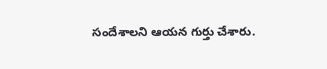సందేశాలని ఆయన గుర్తు చేశారు.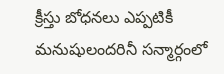క్రీస్తు బోధనలు ఎప్పటికీ మనుషులందరినీ సన్మార్గంలో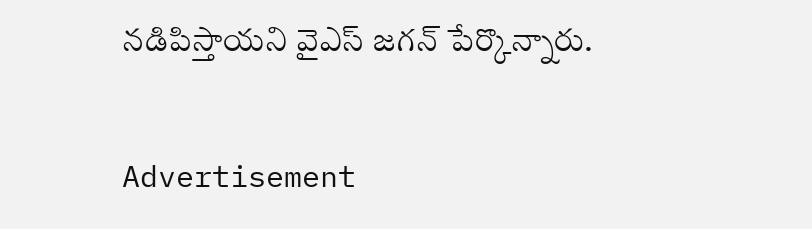నడిపిస్తాయని వైఎస్‌ జగన్‌ పేర్కొన్నారు.

Advertisement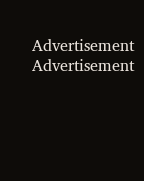Advertisement
Advertisement